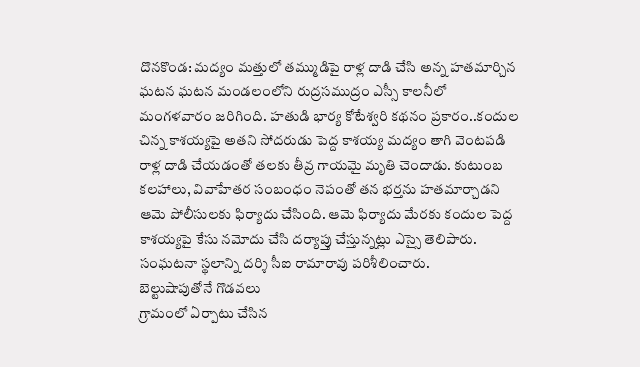దొనకొండ: మద్యం మత్తులో తమ్ముడిపై రాళ్ల దాడి చేసి అన్న హతమార్చిన ఘటన ఘటన మండలంలోని రుద్రసముద్రం ఎస్సీ కాలనీలో మంగళవారం జరిగింది. హతుడి భార్య కోటేశ్వరి కథనం ప్రకారం..కందుల చిన్న కాశయ్యపై అతని సోదరుడు పెద్ద కాశయ్య మద్యం తాగి వెంటపడి రాళ్ల దాడి చేయడంతో తలకు తీవ్ర గాయమై మృతి చెందాడు. కుటుంబ కలహాలు, వివాహేతర సంబంధం నెపంతో తన భర్తను హతమార్చాడని ఆమె పోలీసులకు ఫిర్యాదు చేసింది. ఆమె ఫిర్యాదు మేరకు కందుల పెద్ద కాశయ్యపై కేసు నమోదు చేసి దర్యాప్తు చేస్తున్నట్లు ఎస్సై తెలిపారు. సంఘటనా స్థలాన్ని దర్శి సీఐ రామారావు పరిశీలించారు.
బెల్టుషాపుతోనే గొడవలు
గ్రామంలో ఏర్పాటు చేసిన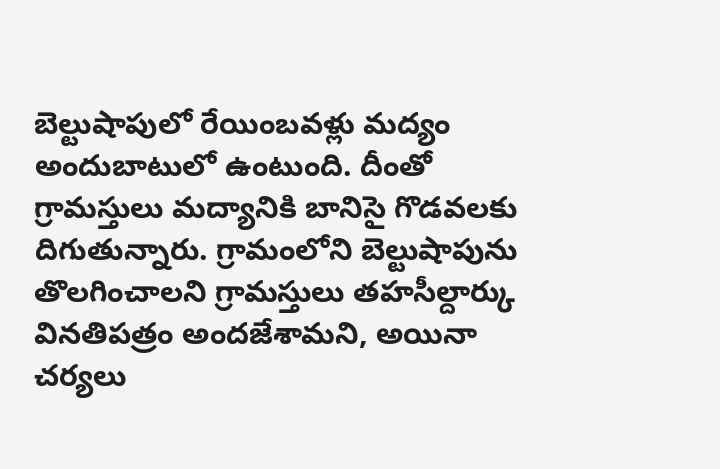బెల్టుషాపులో రేయింబవళ్లు మద్యం అందుబాటులో ఉంటుంది. దీంతో గ్రామస్తులు మద్యానికి బానిసై గొడవలకు దిగుతున్నారు. గ్రామంలోని బెల్టుషాపును తొలగించాలని గ్రామస్తులు తహసీల్దార్కు వినతిపత్రం అందజేశామని, అయినా చర్యలు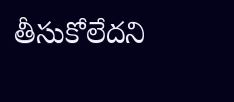తీసుకోలేదని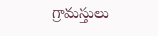గ్రామస్తులు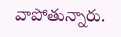వాపోతున్నారు.